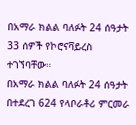በአማራ ክልል ባለፉት 24 ሰዓታት 33 ሰዎች የኮሮናቫይረስ ተገኘባቸው።
በአማራ ክልል ባለፉት 24 ሰዓታት በተደረገ 624 የላቦራቶሪ ምርመራ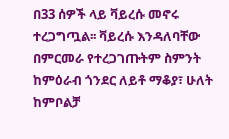በ33 ሰዎች ላይ ቫይረሱ መኖሩ ተረጋግጧል፡፡ ቫይረሱ እንዳለባቸው በምርመራ የተረጋገጡትም ስምንት ከምዕራብ ጎንደር ለይቶ ማቆያ፣ ሁለት ከምቦልቻ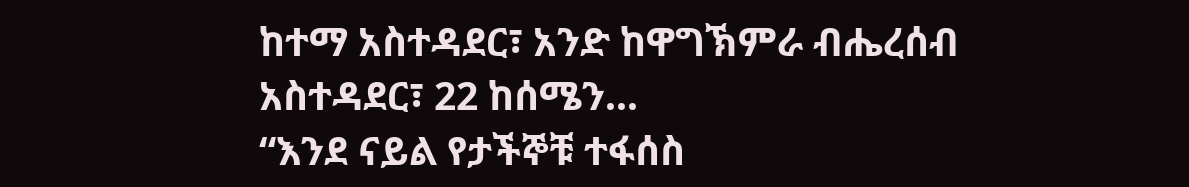ከተማ አስተዳደር፣ አንድ ከዋግኽምራ ብሔረሰብ አስተዳደር፣ 22 ከሰሜን...
“እንደ ናይል የታችኞቹ ተፋሰስ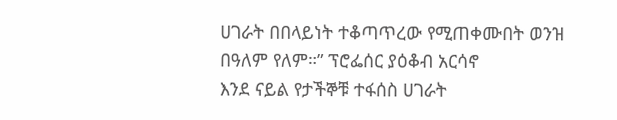ሀገራት በበላይነት ተቆጣጥረው የሚጠቀሙበት ወንዝ በዓለም የለም።” ፕሮፌሰር ያዕቆብ አርሳኖ
እንደ ናይል የታችኞቹ ተፋሰስ ሀገራት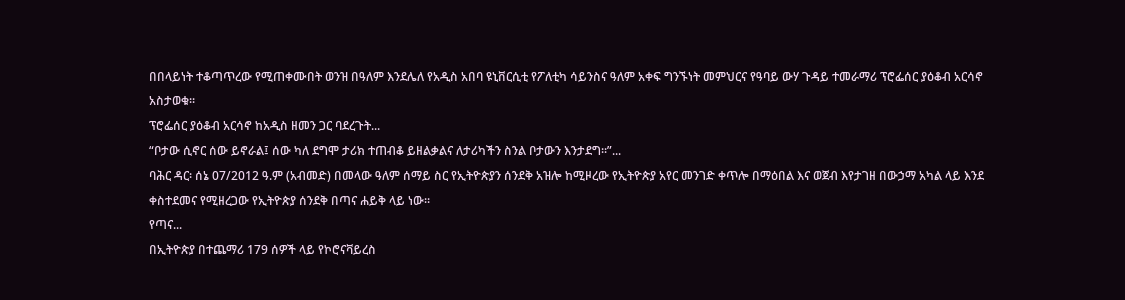በበላይነት ተቆጣጥረው የሚጠቀሙበት ወንዝ በዓለም እንደሌለ የአዲስ አበባ ዩኒቨርሲቲ የፖለቲካ ሳይንስና ዓለም አቀፍ ግንኙነት መምህርና የዓባይ ውሃ ጉዳይ ተመራማሪ ፕሮፌሰር ያዕቆብ አርሳኖ አስታወቁ፡፡
ፕሮፌሰር ያዕቆብ አርሳኖ ከአዲስ ዘመን ጋር ባደረጉት...
“ቦታው ሲኖር ሰው ይኖራል፤ ሰው ካለ ደግሞ ታሪክ ተጠብቆ ይዘልቃልና ለታሪካችን ስንል ቦታውን እንታደግ፡፡”...
ባሕር ዳር፡ ሰኔ 07/2012 ዓ.ም (አብመድ) በመላው ዓለም ሰማይ ስር የኢትዮጵያን ሰንደቅ አዝሎ ከሚዞረው የኢትዮጵያ አየር መንገድ ቀጥሎ በማዕበል እና ወጀብ እየታገዘ በውኃማ አካል ላይ እንደ ቀስተደመና የሚዘረጋው የኢትዮጵያ ሰንደቅ በጣና ሐይቅ ላይ ነው፡፡
የጣና...
በኢትዮጵያ በተጨማሪ 179 ሰዎች ላይ የኮሮናቫይረስ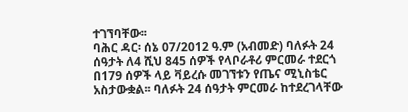ተገኘባቸው፡፡
ባሕር ዳር፡ ሰኔ 07/2012 ዓ.ም (አብመድ) ባለፉት 24 ሰዓታት ለ4 ሺህ 845 ሰዎች የላቦራቶሪ ምርመራ ተደርጎ በ179 ሰዎች ላይ ቫይረሱ መገኘቱን የጤና ሚኒስቴር አስታውቋል፡፡ ባለፉት 24 ሰዓታት ምርመራ ከተደረገላቸው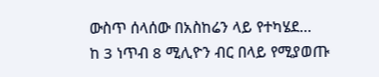ውስጥ ሰላሰው በአስከሬን ላይ የተካሄደ...
ከ 3 ነጥብ 8 ሚሊዮን ብር በላይ የሚያወጡ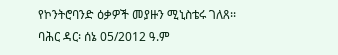የኮንትሮባንድ ዕቃዎች መያዙን ሚኒስቴሩ ገለጸ፡፡
ባሕር ዳር፡ ሰኔ 05/2012 ዓ.ም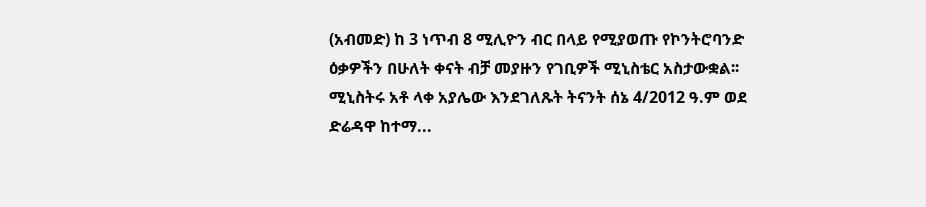(አብመድ) ከ 3 ነጥብ 8 ሚሊዮን ብር በላይ የሚያወጡ የኮንትሮባንድ ዕቃዎችን በሁለት ቀናት ብቻ መያዙን የገቢዎች ሚኒስቴር አስታውቋል፡፡
ሚኒስትሩ አቶ ላቀ አያሌው እንደገለጹት ትናንት ሰኔ 4/2012 ዓ.ም ወደ ድሬዳዋ ከተማ...